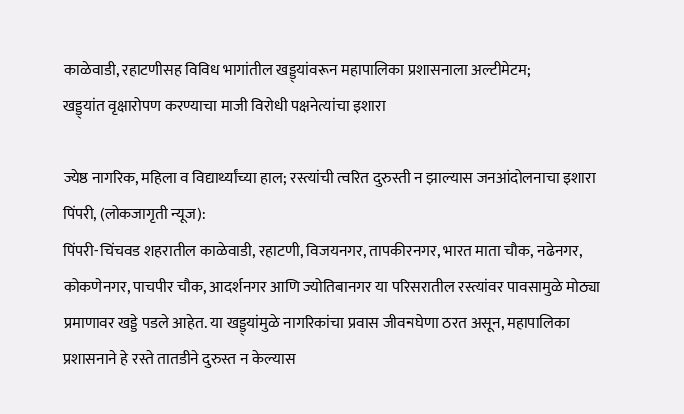काळेवाडी, रहाटणीसह विविध भागांतील खड्ड्यांवरून महापालिका प्रशासनाला अल्टीमेटम;
खड्ड्यांत वृक्षारोपण करण्याचा माजी विरोधी पक्षनेत्यांचा इशारा

ज्येष्ठ नागरिक, महिला व विद्यार्थ्यांच्या हाल; रस्त्यांची त्वरित दुरुस्ती न झाल्यास जनआंदोलनाचा इशारा
पिंपरी, (लोकजागृती न्यूज):
पिंपरी-चिंचवड शहरातील काळेवाडी, रहाटणी, विजयनगर, तापकीरनगर, भारत माता चौक, नढेनगर, कोकणेनगर, पाचपीर चौक, आदर्शनगर आणि ज्योतिबानगर या परिसरातील रस्त्यांवर पावसामुळे मोठ्या प्रमाणावर खड्डे पडले आहेत. या खड्ड्यांमुळे नागरिकांचा प्रवास जीवনघेणा ठरत असून, महापालिका प्रशासनाने हे रस्ते तातडीने दुरुस्त न केल्यास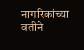नागरिकांच्या वतीने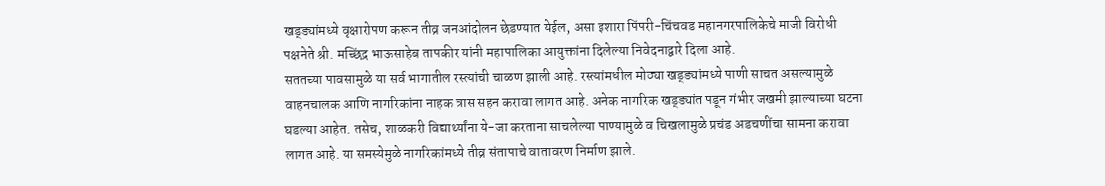खड्ड्यांमध्ये वृक्षारोपण करून तीव्र जनआंदोलन छेडण्यात येईल, असा इशारा पिंपरी-चिंचवड महानगरपालिकेचे माजी विरोधी पक्षनेते श्री. मच्छिंद्र भाऊसाहेब तापकीर यांनी महापालिका आयुक्तांना दिलेल्या निवेदनाद्वारे दिला आहे.
सततच्या पावसामुळे या सर्व भागातील रस्त्यांची चाळण झाली आहे. रस्त्यांमधील मोठ्या खड्ड्यांमध्ये पाणी साचत असल्यामुळे वाहनचालक आणि नागरिकांना नाहक त्रास सहन करावा लागत आहे. अनेक नागरिक खड्ड्यांत पडून गंभीर जखमी झाल्याच्या घटना घडल्या आहेत. तसेच, शाळकरी विद्यार्थ्यांना ये-जा करताना साचलेल्या पाण्यामुळे व चिखलामुळे प्रचंड अडचणींचा सामना करावा लागत आहे. या समस्येमुळे नागरिकांमध्ये तीव्र संतापाचे वातावरण निर्माण झाले.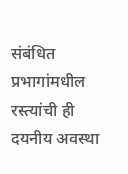संबंधित प्रभागांमधील रस्त्यांची ही दयनीय अवस्था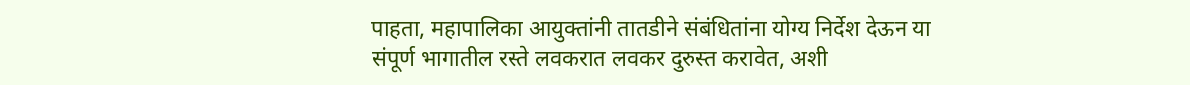पाहता, महापालिका आयुक्तांनी तातडीने संबंधितांना योग्य निर्देश देऊन या संपूर्ण भागातील रस्ते लवकरात लवकर दुरुस्त करावेत, अशी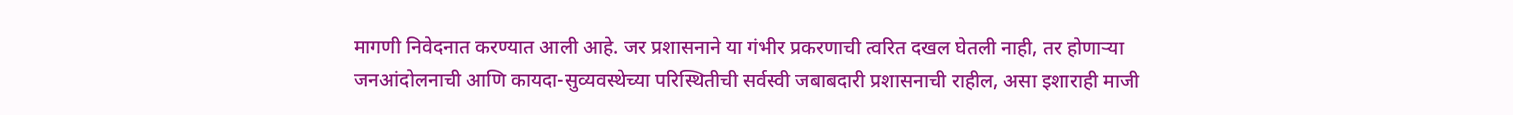मागणी निवेदनात करण्यात आली आहे. जर प्रशासनाने या गंभीर प्रकरणाची त्वरित दखल घेतली नाही, तर होणाऱ्या जनआंदोलनाची आणि कायदा-सुव्यवस्थेच्या परिस्थितीची सर्वस्वी जबाबदारी प्रशासनाची राहील, असा इशाराही माजी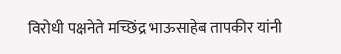विरोधी पक्षनेते मच्छिंद्र भाऊसाहेब तापकीर यांनी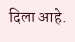दिला आहे.